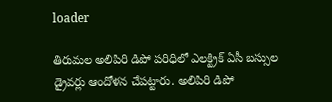loader

తిరుమల అలిపిరి డిపో పరిధిలో ఎలక్ట్రిక్ ఏసీ బస్సుల డ్రైవర్లు ఆందోళన చేపట్టారు. అలిపిరి డిపో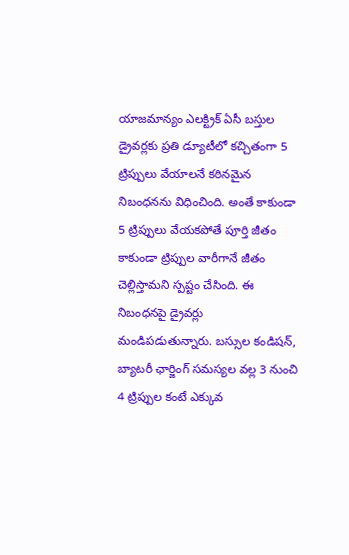యాజమాన్యం ఎలక్ట్రిక్ ఏసీ బస్తుల డ్రైవర్లకు ప్రతి డ్యూటీలో కచ్చితంగా 5 ట్రిప్పులు వేయాలనే కఠినమైన నిబంధనను విధించింది. అంతే కాకుండా 5 ట్రిప్పులు వేయకపోతే పూర్తి జీతం కాకుండా ట్రిప్పుల వారీగానే జీతం చెల్లిస్తామని స్పష్టం చేసింది. ఈ నిబంధనపై డ్రైవర్లు మండిపడుతున్నారు. బస్సుల కండిషన్, బ్యాటరీ ఛార్జింగ్ సమస్యల వల్ల 3 నుంచి 4 ట్రిప్పుల కంటే ఎక్కువ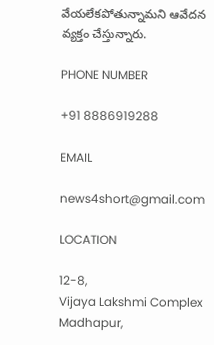వేయలేకపోతున్నామని ఆవేదన వ్యక్తం చేస్తున్నారు.

PHONE NUMBER

+91 8886919288

EMAIL

news4short@gmail.com

LOCATION

12-8,
Vijaya Lakshmi Complex
Madhapur,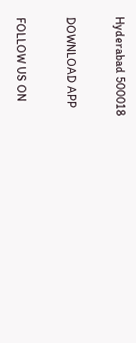Hyderabad 500018

DOWNLOAD APP

FOLLOW US ON